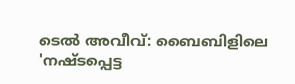ടെൽ അവീവ്: ബൈബിളിലെ 'നഷ്ടപ്പെട്ട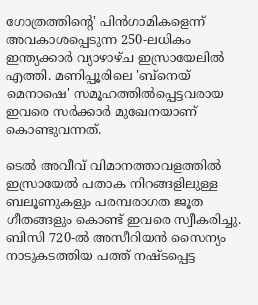ഗോത്രത്തിന്റെ' പിൻഗാമികളെന്ന് അവകാശപ്പെടുന്ന 250-ലധികം ഇന്ത്യക്കാർ വ്യാഴാഴ്ച ഇസ്രായേലിൽ എത്തി. മണിപ്പൂരിലെ 'ബ്‌നെയ് മെനാഷെ' സമൂഹത്തിൽപ്പെട്ടവരായ ഇവരെ സർക്കാർ മുഖേനയാണ് കൊണ്ടുവന്നത്.

ടെൽ അവീവ് വിമാനത്താവളത്തിൽ ഇസ്രായേൽ പതാക നിറങ്ങളിലുള്ള ബലൂണുകളും പരമ്പരാഗത ജൂത ഗീതങ്ങളും കൊണ്ട് ഇവരെ സ്വീകരിച്ചു. ബിസി 720-ൽ അസീറിയൻ സൈന്യം നാടുകടത്തിയ പത്ത് നഷ്ടപ്പെട്ട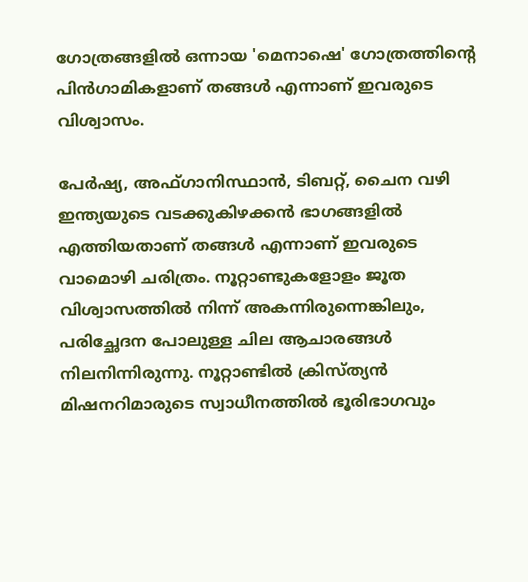ഗോത്രങ്ങളിൽ ഒന്നായ 'മെനാഷെ' ഗോത്രത്തിന്റെ പിൻഗാമികളാണ് തങ്ങൾ എന്നാണ് ഇവരുടെ വിശ്വാസം.

പേർഷ്യ, അഫ്ഗാനിസ്ഥാൻ, ടിബറ്റ്, ചൈന വഴി ഇന്ത്യയുടെ വടക്കുകിഴക്കൻ ഭാഗങ്ങളിൽ എത്തിയതാണ് തങ്ങൾ എന്നാണ് ഇവരുടെ വാമൊഴി ചരിത്രം. നൂറ്റാണ്ടുകളോളം ജൂത വിശ്വാസത്തിൽ നിന്ന് അകന്നിരുന്നെങ്കിലും, പരിച്ഛേദന പോലുള്ള ചില ആചാരങ്ങൾ നിലനിന്നിരുന്നു. നൂറ്റാണ്ടിൽ ക്രിസ്ത്യൻ മിഷനറിമാരുടെ സ്വാധീനത്തിൽ ഭൂരിഭാഗവും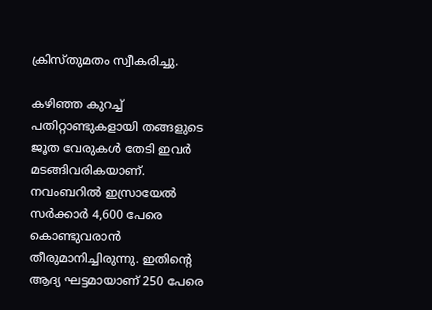ക്രിസ്തുമതം സ്വീകരിച്ചു.

കഴിഞ്ഞ കുറച്ച് പതിറ്റാണ്ടുകളായി തങ്ങളുടെ ജൂത വേരുകൾ തേടി ഇവർ മടങ്ങിവരികയാണ്. നവംബറിൽ ഇസ്രായേൽ സർക്കാർ 4,600 പേരെ കൊണ്ടുവരാൻ തീരുമാനിച്ചിരുന്നു. ഇതിന്റെ ആദ്യ ഘട്ടമായാണ് 250 പേരെ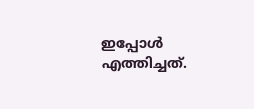ഇപ്പോൾ എത്തിച്ചത്.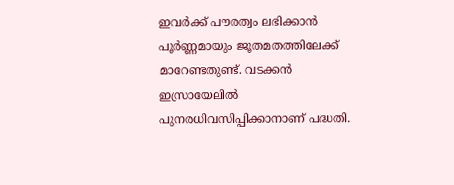ഇവർക്ക് പൗരത്വം ലഭിക്കാൻ പൂർണ്ണമായും ജൂതമതത്തിലേക്ക് മാറേണ്ടതുണ്ട്. വടക്കൻ ഇസ്രായേലിൽ പുനരധിവസിപ്പിക്കാനാണ് പദ്ധതി.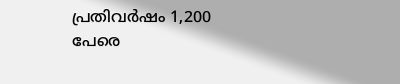പ്രതിവർഷം 1,200 പേരെ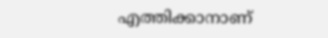എത്തിക്കാനാണ്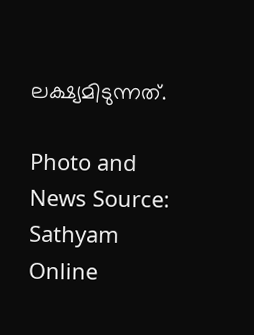ലക്ഷ്യമിടുന്നത്.

Photo and News Source: Sathyam Online